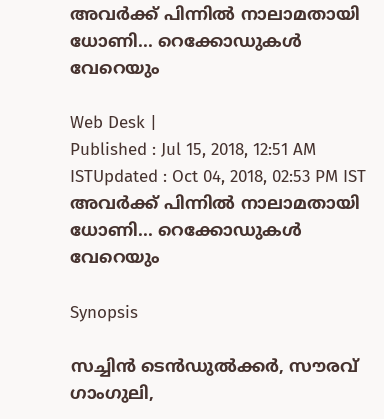അവര്‍ക്ക് പിന്നില്‍ നാലാമതായി ധോണി... റെക്കോഡുകള്‍ വേറെയും

Web Desk |
Published : Jul 15, 2018, 12:51 AM ISTUpdated : Oct 04, 2018, 02:53 PM IST
അവര്‍ക്ക് പിന്നില്‍ നാലാമതായി ധോണി... റെക്കോഡുകള്‍ വേറെയും

Synopsis

സച്ചിന്‍ ടെന്‍ഡുല്‍ക്കര്‍, സൗരവ് ഗാംഗുലി,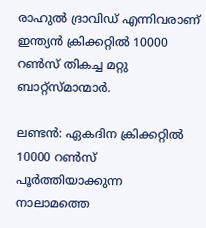രാഹുല്‍ ദ്രാവിഡ് എന്നിവരാണ് ഇന്ത്യന്‍ ക്രിക്കറ്റില്‍ 10000 റണ്‍സ് തികച്ച മറ്റു ബാറ്റ്‌സ്മാന്മാര്‍.

ലണ്ടന്‍: ഏകദിന ക്രിക്കറ്റില്‍ 10000 റണ്‍സ് പൂര്‍ത്തിയാക്കുന്ന നാലാമത്തെ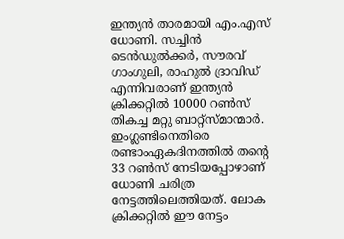ഇന്ത്യന്‍ താരമായി എം.എസ് ധോണി. സച്ചിന്‍ ടെന്‍ഡുല്‍ക്കര്‍, സൗരവ് ഗാംഗുലി, രാഹുല്‍ ദ്രാവിഡ് എന്നിവരാണ് ഇന്ത്യന്‍ ക്രിക്കറ്റില്‍ 10000 റണ്‍സ് തികച്ച മറ്റു ബാറ്റ്‌സ്മാന്മാര്‍. ഇംഗ്ലണ്ടിനെതിരെ രണ്ടാംഏകദിനത്തില്‍ തന്റെ 33 റണ്‍സ് നേടിയപ്പോഴാണ് ധോണി ചരിത്ര നേട്ടത്തിലെത്തിയത്. ലോക ക്രിക്കറ്റില്‍ ഈ നേട്ടം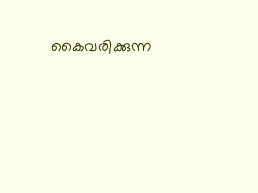കൈവരിക്കുന്ന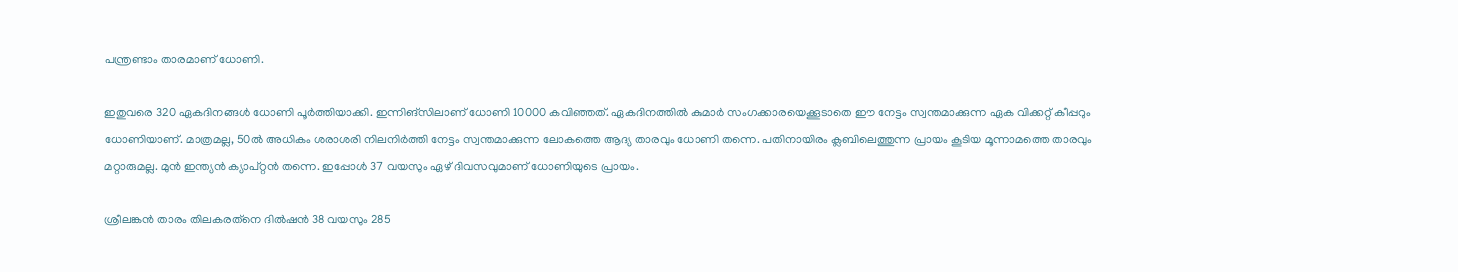പന്ത്രണ്ടാം താരമാണ് ധോണി.

ഇതുവരെ 320 ഏകദിനങ്ങള്‍ ധോണി പൂര്‍ത്തിയാക്കി. ഇന്നിങ്‌സിലാണ് ധോണി 10000 കവിഞ്ഞത്. ഏകദിനത്തില്‍ കുമാര്‍ സംഗക്കാരയെക്കൂടാതെ ഈ നേട്ടം സ്വന്തമാക്കുന്ന ഏക വിക്കറ്റ് കീപ്പറും ധോണിയാണ്. മാത്രമല്ല, 50ല്‍ അധികം ശരാശരി നിലനിര്‍ത്തി നേട്ടം സ്വന്തമാക്കുന്ന ലോകത്തെ ആദ്യ താരവും ധോണി തന്നെ. പതിനായിരം ക്ലബിലെത്തുന്ന പ്രായം കൂടിയ മൂന്നാമത്തെ താരവും മറ്റാരുമല്ല. മുന്‍ ഇന്ത്യന്‍ ക്യാപ്റ്റന്‍ തന്നെ. ഇപ്പോള്‍ 37 വയസും ഏഴ് ദിവസവുമാണ് ധോണിയുടെ പ്രായം.

ശ്രീലങ്കന്‍ താരം തിലകരത്‌നെ ദില്‍ഷന്‍ 38 വയസും 285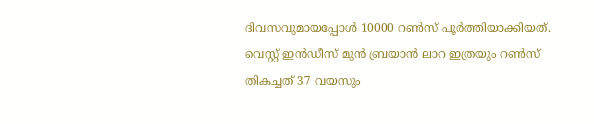ദിവസവുമായപ്പോള്‍ 10000 റണ്‍സ് പൂര്‍ത്തിയാക്കിയത്. വെസ്റ്റ് ഇന്‍ഡീസ് മുന്‍ ബ്രയാന്‍ ലാറ ഇത്രയും റണ്‍സ് തികച്ചത് 37 വയസും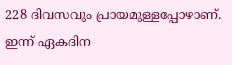228 ദിവസവും പ്രായമുള്ളപ്പോഴാണ്. ഇന്ന് ഏകദിന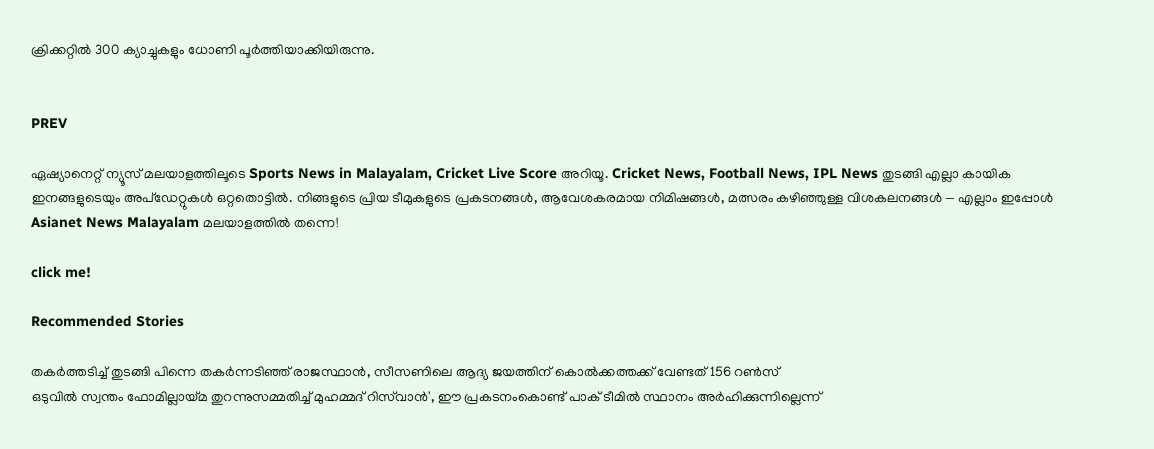ക്രിക്കറ്റില്‍ 300 ക്യാച്ചുകളും ധോണി പൂര്‍ത്തിയാക്കിയിരുന്നു.


PREV

ഏഷ്യാനെറ്റ് ന്യൂസ് മലയാളത്തിലൂടെ Sports News in Malayalam, Cricket Live Score അറിയൂ. Cricket News, Football News, IPL News തുടങ്ങി എല്ലാ കായിക ഇനങ്ങളുടെയും അപ്‌ഡേറ്റുകൾ ഒറ്റതൊട്ടിൽ. നിങ്ങളുടെ പ്രിയ ടീമുകളുടെ പ്രകടനങ്ങൾ, ആവേശകരമായ നിമിഷങ്ങൾ, മത്സരം കഴിഞ്ഞുള്ള വിശകലനങ്ങൾ — എല്ലാം ഇപ്പോൾ Asianet News Malayalam മലയാളത്തിൽ തന്നെ!

click me!

Recommended Stories

തകര്‍ത്തടിച്ച് തുടങ്ങി പിന്നെ തകര്‍ന്നടിഞ്ഞ് രാജസ്ഥാന്‍, സീസണിലെ ആദ്യ ജയത്തിന് കൊല്‍ക്കത്തക്ക് വേണ്ടത് 156 റണ്‍സ്
ഒടുവില്‍ സ്വന്തം ഫോമില്ലായ്മ തുറന്നുസമ്മതിച്ച് മുഹമ്മദ് റിസ്‌വാൻ', ഈ പ്രകടനംകൊണ്ട് പാക് ടീമിൽ സ്ഥാനം അര്‍ഹിക്കുന്നില്ലെന്ന്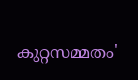കുറ്റസമ്മതം'